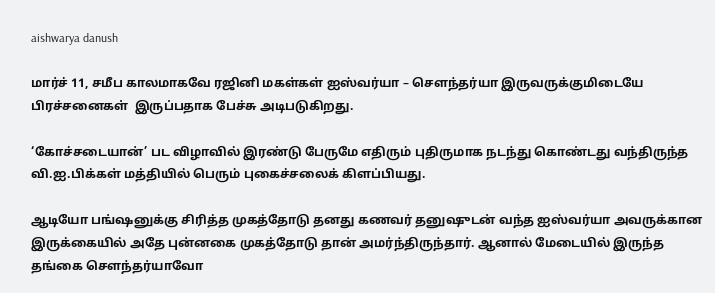aishwarya danush

மார்ச் 11, சமீப காலமாகவே ரஜினி மகள்கள் ஐஸ்வர்யா – சௌந்தர்யா இருவருக்குமிடையே பிரச்சனைகள்  இருப்பதாக பேச்சு அடிபடுகிறது.

‘கோச்சடையான்’ பட விழாவில் இரண்டு பேருமே எதிரும் புதிருமாக நடந்து கொண்டது வந்திருந்த வி.ஐ.பிக்கள் மத்தியில் பெரும் புகைச்சலைக் கிளப்பியது.

ஆடியோ பங்ஷனுக்கு சிரித்த முகத்தோடு தனது கணவர் தனுஷுடன் வந்த ஐஸ்வர்யா அவருக்கான இருக்கையில் அதே புன்னகை முகத்தோடு தான் அமர்ந்திருந்தார். ஆனால் மேடையில் இருந்த தங்கை செளந்தர்யாவோ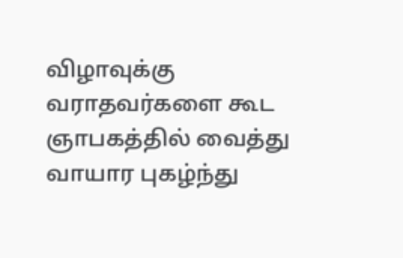விழாவுக்கு வராதவர்களை கூட ஞாபகத்தில் வைத்து வாயார புகழ்ந்து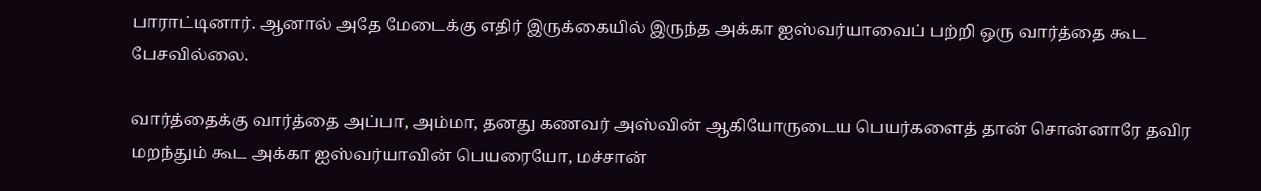பாராட்டினார். ஆனால் அதே மேடைக்கு எதிர் இருக்கையில் இருந்த அக்கா ஐஸ்வர்யாவைப் பற்றி ஒரு வார்த்தை கூட பேசவில்லை.

வார்த்தைக்கு வார்த்தை அப்பா, அம்மா, தனது கணவர் அஸ்வின் ஆகியோருடைய பெயர்களைத் தான் சொன்னாரே தவிர மறந்தும் கூட அக்கா ஐஸ்வர்யாவின் பெயரையோ, மச்சான்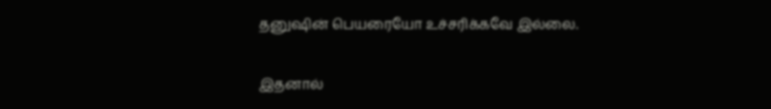தனுஷின் பெயரையோ உச்சரிக்கவே இல்லை.

இதனால்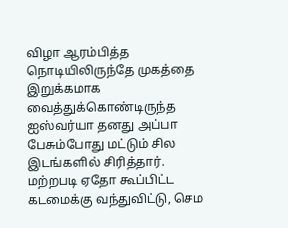விழா ஆரம்பித்த நொடியிலிருந்தே முகத்தை இறுக்கமாக வைத்துக்கொண்டிருந்த ஐஸ்வர்யா தனது அப்பா பேசும்போது மட்டும் சில இடங்களில் சிரித்தார். மற்றபடி ஏதோ கூப்பிட்ட கடமைக்கு வந்துவிட்டு, செம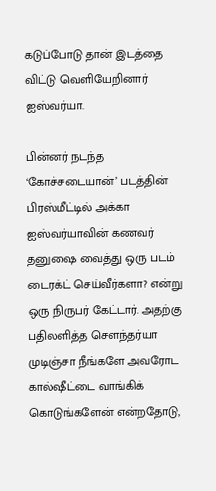கடுப்போடு தான் இடத்தை விட்டு வெளியேறினார் ஐஸ்வர்யா.

பின்னர் நடந்த ‘கோச்சடையான்’ படத்தின் பிரஸ்மீட்டில் அக்கா ஐஸ்வர்யாவின் கணவர் தனுஷை வைத்து ஒரு படம் டைரக்ட் செய்வீர்களா? என்று ஒரு நிருபர் கேட்டார். அதற்கு பதிலளித்த செளந்தர்யா முடிஞ்சா நீங்களே அவரோட கால்ஷீட்டை வாங்கிக் கொடுங்களேன் என்றதோடு,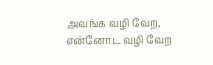அவங்க வழி வேற, என்னோட வழி வேற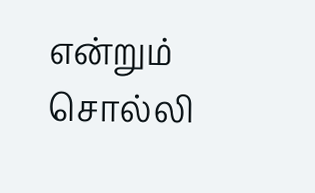என்றும் சொல்லி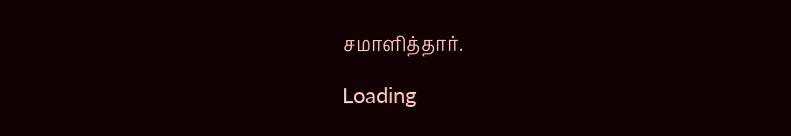சமாளித்தார்.

Loading